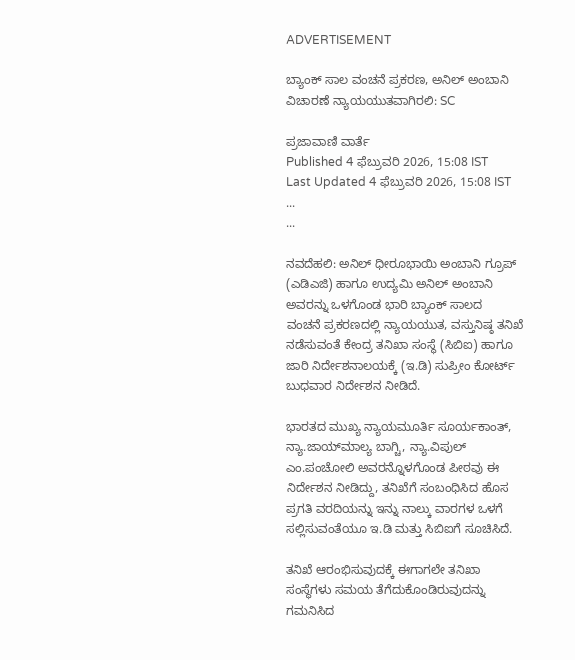ADVERTISEMENT

ಬ್ಯಾಂಕ್‌ ಸಾಲ ವಂಚನೆ ‍ಪ್ರಕರಣ, ಅನಿಲ್‌ ಅಂಬಾನಿ ವಿಚಾರಣೆ ನ್ಯಾಯಯುತವಾಗಿರಲಿ: SC

ಪ್ರಜಾವಾಣಿ ವಾರ್ತೆ
Published 4 ಫೆಬ್ರುವರಿ 2026, 15:08 IST
Last Updated 4 ಫೆಬ್ರುವರಿ 2026, 15:08 IST
...
...

ನವದೆಹಲಿ: ಅನಿಲ್ ಧೀರೂಭಾಯಿ ಅಂಬಾನಿ ಗ್ರೂಪ್ (ಎಡಿಎಜಿ) ಹಾಗೂ ಉದ್ಯಮಿ ಅನಿಲ್‌ ಅಂಬಾನಿ ಅವರನ್ನು ಒಳಗೊಂಡ ಭಾರಿ ಬ್ಯಾಂಕ್‌ ಸಾಲದ ವಂಚನೆ ‍ಪ್ರಕರಣದಲ್ಲಿ ನ್ಯಾಯಯುತ, ವಸ್ತುನಿಷ್ಠ ತನಿಖೆ ನಡೆಸುವಂತೆ ಕೇಂದ್ರ ತನಿಖಾ ಸಂಸ್ಥೆ (ಸಿಬಿಐ) ಹಾಗೂ ಜಾರಿ ನಿರ್ದೇಶನಾಲಯಕ್ಕೆ (ಇ.ಡಿ) ಸುಪ್ರೀಂ ಕೋರ್ಟ್ ಬುಧವಾರ ನಿರ್ದೇಶನ ನೀಡಿದೆ.

ಭಾರತದ ಮುಖ್ಯ ನ್ಯಾಯಮೂರ್ತಿ ಸೂರ್ಯಕಾಂತ್, ನ್ಯಾ.ಜಾಯ್‌ಮಾಲ್ಯ ಬಾಗ್ಚಿ, ನ್ಯಾ.ವಿಪುಲ್‌ ಎಂ.ಪಂಚೋಲಿ ಅವರನ್ನೊಳಗೊಂಡ ಪೀಠವು ಈ ನಿರ್ದೇಶನ ನೀಡಿದ್ದು, ತನಿಖೆಗೆ ಸಂಬಂಧಿಸಿದ ಹೊಸ ಪ್ರಗತಿ ವರದಿಯನ್ನು ಇನ್ನು ನಾಲ್ಕು ವಾರಗಳ ಒಳಗೆ ಸಲ್ಲಿಸುವಂತೆಯೂ ಇ.ಡಿ ಮತ್ತು ಸಿಬಿಐಗೆ ಸೂಚಿಸಿದೆ.

ತನಿಖೆ ಆರಂಭಿಸುವುದಕ್ಕೆ ಈಗಾಗಲೇ ತನಿಖಾ ಸಂಸ್ಥೆಗಳು ಸಮಯ ತೆಗೆದುಕೊಂಡಿರುವುದನ್ನು ಗಮನಿಸಿದ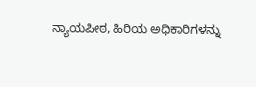ನ್ಯಾಯಪೀಠ, ಹಿರಿಯ ಅಧಿಕಾರಿಗಳನ್ನು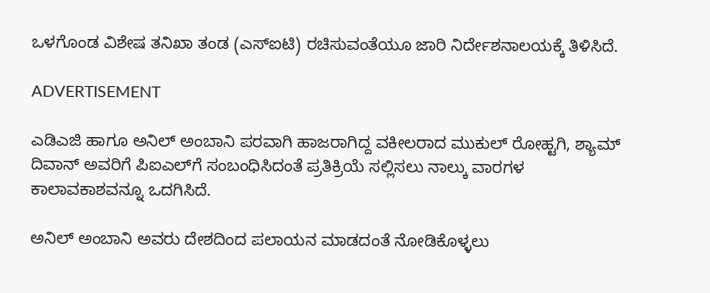ಒಳಗೊಂಡ ವಿಶೇಷ ತನಿಖಾ ತಂಡ (ಎಸ್ಐಟಿ) ರಚಿಸುವಂತೆಯೂ ಜಾರಿ ನಿರ್ದೇಶನಾಲಯಕ್ಕೆ ತಿಳಿಸಿದೆ.

ADVERTISEMENT

ಎಡಿಎಜಿ ಹಾಗೂ ಅನಿಲ್‌ ಅಂಬಾನಿ ಪರವಾಗಿ ಹಾಜರಾಗಿದ್ದ ವಕೀಲರಾದ ಮುಕುಲ್‌ ರೋಹ್ಟಗಿ, ಶ್ಯಾಮ್‌ ದಿವಾನ್‌ ಅವರಿಗೆ ಪಿಐಎಲ್‌ಗೆ ಸಂಬಂಧಿಸಿದಂತೆ ‍ಪ್ರತಿಕ್ರಿಯೆ ಸಲ್ಲಿಸಲು ನಾಲ್ಕು ವಾರಗಳ ಕಾಲಾವಕಾಶವನ್ನೂ ಒದಗಿಸಿದೆ.

ಅನಿಲ್‌ ಅಂಬಾನಿ ಅವರು ದೇಶದಿಂದ ಪಲಾಯನ ಮಾಡದಂತೆ ನೋಡಿಕೊಳ್ಳಲು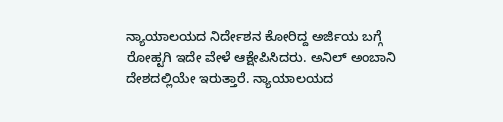ನ್ಯಾಯಾಲಯದ ನಿರ್ದೇಶನ ಕೋರಿದ್ದ ಅರ್ಜಿಯ ಬಗ್ಗೆ  ರೋಹ್ಟಗಿ ಇದೇ ವೇಳೆ ಆಕ್ಷೇಪಿಸಿದರು. ಅನಿಲ್‌ ಅಂಬಾನಿ ದೇಶದಲ್ಲಿಯೇ ಇರುತ್ತಾರೆ. ನ್ಯಾಯಾಲಯದ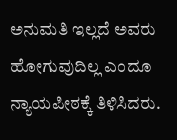ಅನುಮತಿ ಇಲ್ಲದೆ ಅವರು ಹೋಗುವುದಿಲ್ಲ ಎಂದೂ ನ್ಯಾಯಪೀಠಕ್ಕೆ ತಿಳಿಸಿದರು.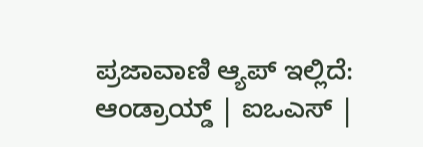ಪ್ರಜಾವಾಣಿ ಆ್ಯಪ್ ಇಲ್ಲಿದೆ: ಆಂಡ್ರಾಯ್ಡ್ | ಐಒಎಸ್ |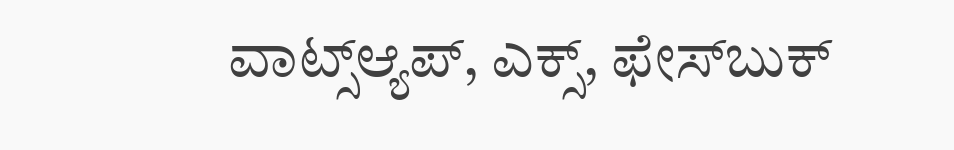ವಾಟ್ಸ್ಆ್ಯಪ್, ಎಕ್ಸ್, ಫೇಸ್‌ಬುಕ್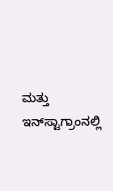ಮತ್ತು ಇನ್‌ಸ್ಟಾಗ್ರಾಂನಲ್ಲಿ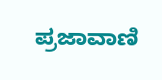ಪ್ರಜಾವಾಣಿ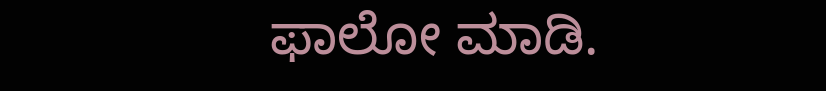ಫಾಲೋ ಮಾಡಿ.